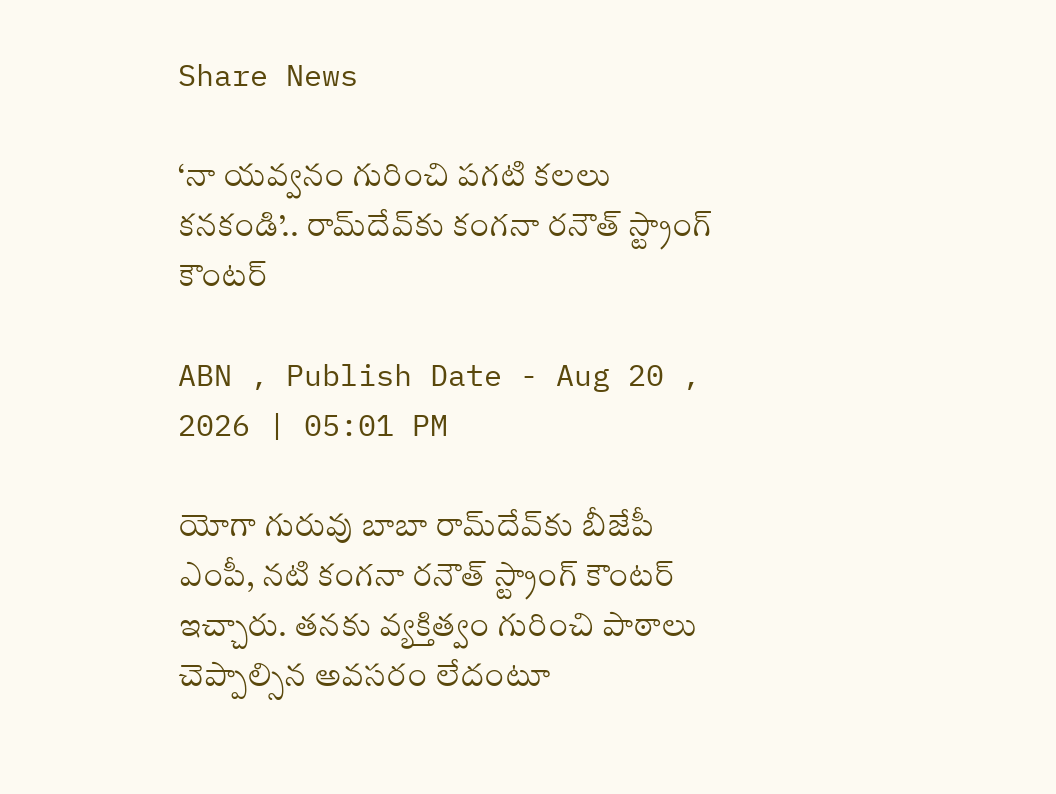Share News

‘నా యవ్వనం గురించి పగటి కలలు కనకండి’.. రామ్‌దేవ్‌కు కంగనా రనౌత్‌ స్ట్రాంగ్ కౌంటర్‌

ABN , Publish Date - Aug 20 , 2026 | 05:01 PM

యోగా గురువు బాబా రామ్‌దేవ్‌కు బీజేపీ ఎంపీ, నటి కంగనా రనౌత్‌ స్ట్రాంగ్ కౌంటర్‌ ఇచ్చారు. తనకు వ్యక్తిత్వం గురించి పాఠాలు చెప్పాల్సిన అవసరం లేదంటూ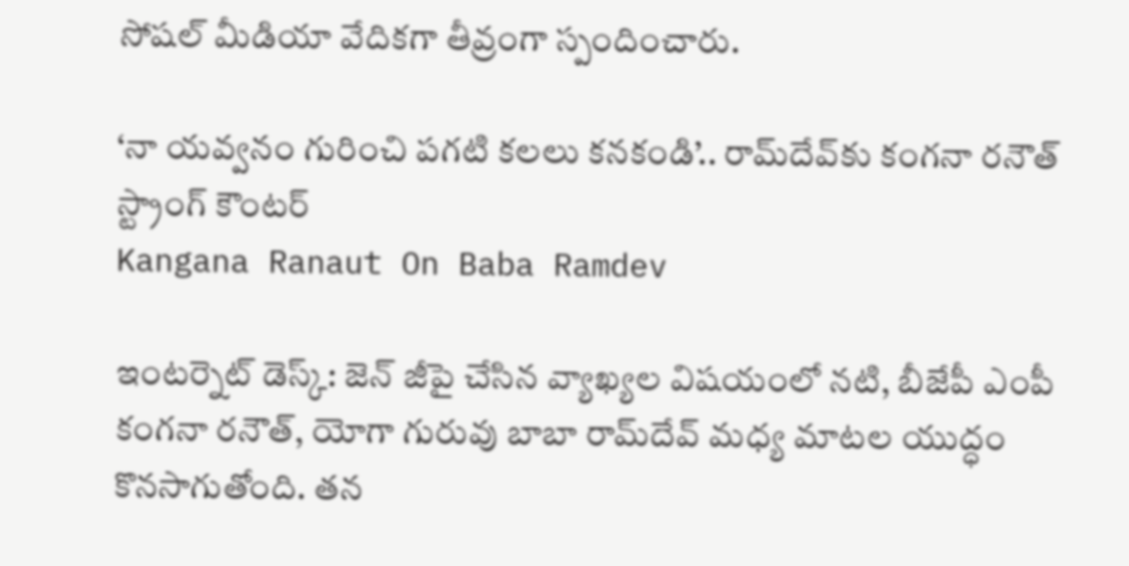సోషల్‌ మీడియా వేదికగా తీవ్రంగా స్పందించారు.

‘నా యవ్వనం గురించి పగటి కలలు కనకండి’.. రామ్‌దేవ్‌కు కంగనా రనౌత్‌ స్ట్రాంగ్ కౌంటర్‌
Kangana Ranaut On Baba Ramdev

ఇంటర్నెట్ డెస్క్: జెన్‌ జీపై చేసిన వ్యాఖ్యల విషయంలో నటి, బీజేపీ ఎంపీ కంగనా రనౌత్‌, యోగా గురువు బాబా రామ్‌దేవ్‌ మధ్య మాటల యుద్ధం కొనసాగుతోంది. తన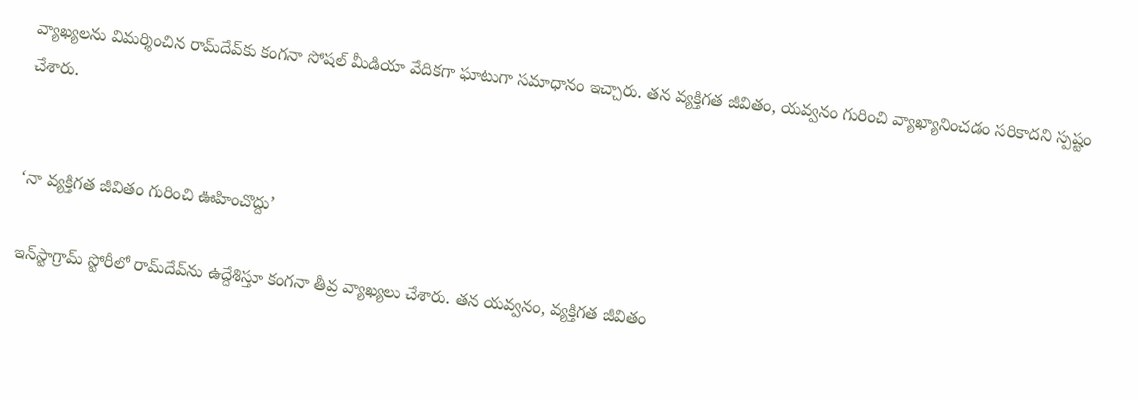వ్యాఖ్యలను విమర్శించిన రామ్‌దేవ్‌కు కంగనా సోషల్‌ మీడియా వేదికగా ఘాటుగా సమాధానం ఇచ్చారు. తన వ్యక్తిగత జీవితం, యవ్వనం గురించి వ్యాఖ్యానించడం సరికాదని స్పష్టం చేశారు.


‘నా వ్యక్తిగత జీవితం గురించి ఊహించొద్దు’

ఇన్‌స్టాగ్రామ్‌ స్టోరీలో రామ్‌దేవ్‌ను ఉద్దేశిస్తూ కంగనా తీవ్ర వ్యాఖ్యలు చేశారు. తన యవ్వనం, వ్యక్తిగత జీవితం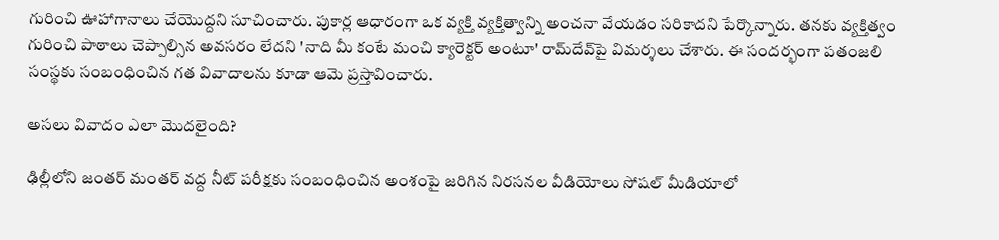గురించి ఊహాగానాలు చేయొద్దని సూచించారు. పుకార్ల ఆధారంగా ఒక వ్యక్తి వ్యక్తిత్వాన్ని అంచనా వేయడం సరికాదని పేర్కొన్నారు. తనకు వ్యక్తిత్వం గురించి పాఠాలు చెప్పాల్సిన అవసరం లేదని 'నాది మీ కంటే మంచి క్యారెక్టర్‌ అంటూ' రామ్‌దేవ్‌పై విమర్శలు చేశారు. ఈ సందర్భంగా పతంజలి సంస్థకు సంబంధించిన గత వివాదాలను కూడా ఆమె ప్రస్తావించారు.

అసలు వివాదం ఎలా మొదలైంది?

ఢిల్లీలోని జంతర్‌ మంతర్‌ వద్ద నీట్‌ పరీక్షకు సంబంధించిన అంశంపై జరిగిన నిరసనల వీడియోలు సోషల్‌ మీడియాలో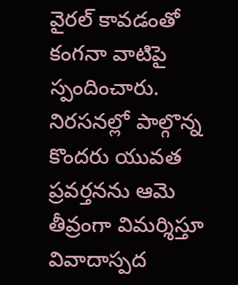వైరల్‌ కావడంతో కంగనా వాటిపై స్పందించారు. నిరసనల్లో పాల్గొన్న కొందరు యువత ప్రవర్తనను ఆమె తీవ్రంగా విమర్శిస్తూ వివాదాస్పద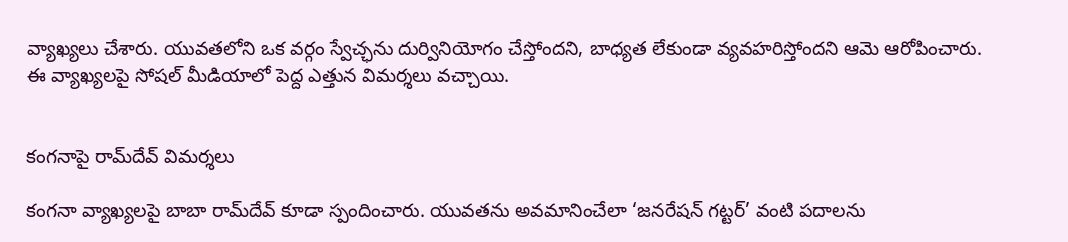వ్యాఖ్యలు చేశారు. యువతలోని ఒక వర్గం స్వేచ్ఛను దుర్వినియోగం చేస్తోందని, బాధ్యత లేకుండా వ్యవహరిస్తోందని ఆమె ఆరోపించారు. ఈ వ్యాఖ్యలపై సోషల్‌ మీడియాలో పెద్ద ఎత్తున విమర్శలు వచ్చాయి.


కంగనాపై రామ్‌దేవ్‌ విమర్శలు

కంగనా వ్యాఖ్యలపై బాబా రామ్‌దేవ్‌ కూడా స్పందించారు. యువతను అవమానించేలా ‘జనరేషన్‌ గట్టర్‌’ వంటి పదాలను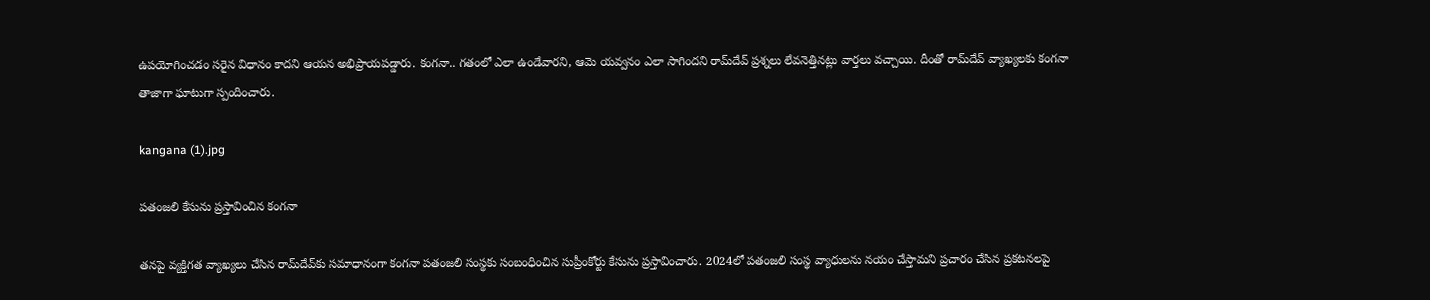ఉపయోగించడం సరైన విధానం కాదని ఆయన అభిప్రాయపడ్డారు. కంగనా.. గతంలో ఎలా ఉండేవారని, ఆమె యవ్వనం ఎలా సాగిందని రామ్‌దేవ్‌ ప్రశ్నలు లేవనెత్తినట్లు వార్తలు వచ్చాయి. దీంతో రామ్‌దేవ్‌ వ్యాఖ్యలకు కంగనా తాజాగా ఘాటుగా స్పందించారు.

kangana (1).jpg

పతంజలి కేసును ప్రస్తావించిన కంగనా

తనపై వ్యక్తిగత వ్యాఖ్యలు చేసిన రామ్‌దేవ్‌కు సమాధానంగా కంగనా పతంజలి సంస్థకు సంబంధించిన సుప్రీంకోర్టు కేసును ప్రస్తావించారు. 2024లో పతంజలి సంస్థ వ్యాధులను నయం చేస్తామని ప్రచారం చేసిన ప్రకటనలపై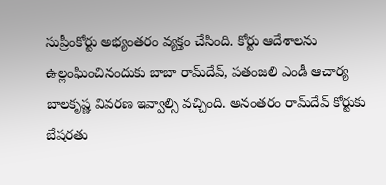సుప్రీంకోర్టు అభ్యంతరం వ్యక్తం చేసింది. కోర్టు ఆదేశాలను ఉల్లంఘించినందుకు బాబా రామ్‌దేవ్‌, పతంజలి ఎండీ ఆచార్య బాలకృష్ణ వివరణ ఇవ్వాల్సి వచ్చింది. అనంతరం రామ్‌దేవ్‌ కోర్టుకు బేషరతు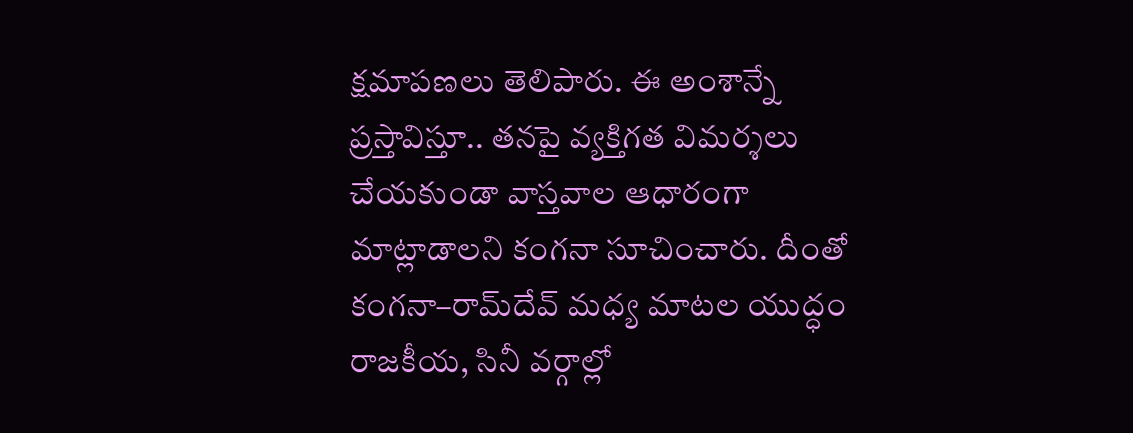క్షమాపణలు తెలిపారు. ఈ అంశాన్నే ప్రస్తావిస్తూ.. తనపై వ్యక్తిగత విమర్శలు చేయకుండా వాస్తవాల ఆధారంగా మాట్లాడాలని కంగనా సూచించారు. దీంతో కంగనా–రామ్‌దేవ్‌ మధ్య మాటల యుద్ధం రాజకీయ, సినీ వర్గాల్లో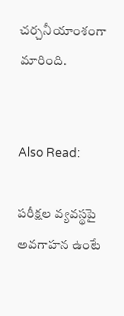చర్చనీయాంశంగా మారింది.


Also Read:

పరీక్షల వ్యవస్థపై అవగాహన ఉంటే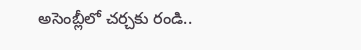అసెంబ్లీలో చర్చకు రండి..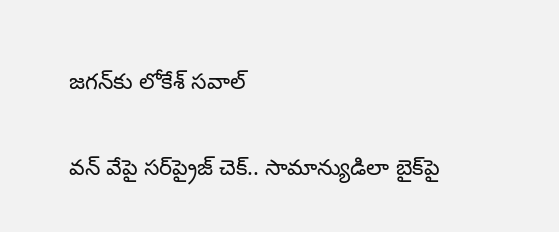జగన్‌కు లోకేశ్ సవాల్

వన్‌ వేపై సర్‌ప్రైజ్‌ చెక్‌.. సామాన్యుడిలా బైక్‌పై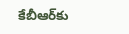కేబీఆర్‌కు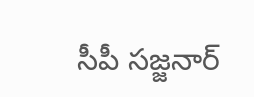సీపీ సజ్జనార్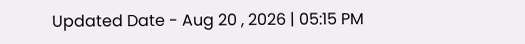Updated Date - Aug 20 , 2026 | 05:15 PM